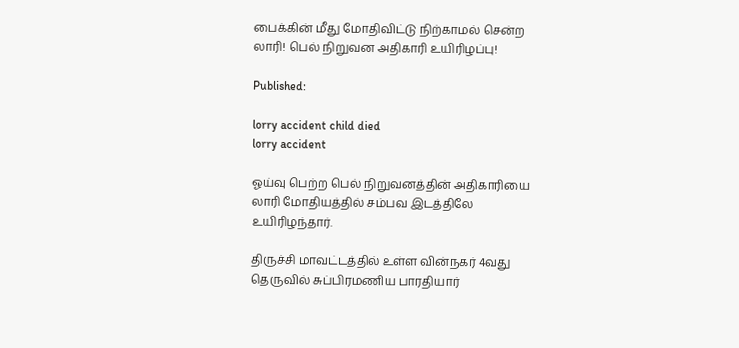பைக்கின் மீது மோதிவிட்டு நிற்காமல் சென்ற லாரி! பெல் நிறுவன அதிகாரி உயிரிழப்பு!

Published:

lorry accident child died
lorry accident

ஓய்வு பெற்ற பெல் நிறுவனத்தின் அதிகாரியை லாரி மோதியத்தில் சம்பவ இடத்திலே உயிரிழந்தார்.

திருச்சி மாவட்டத்தில் உள்ள வின்நகர் 4வது தெருவில் சுப்பிரமணிய பாரதியார்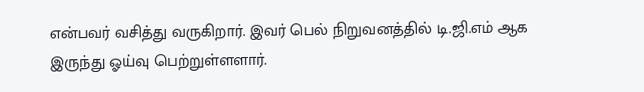என்பவர் வசித்து வருகிறார். இவர் பெல் நிறுவனத்தில் டி.ஜி.எம் ஆக இருந்து ஓய்வு பெற்றுள்ளளார்.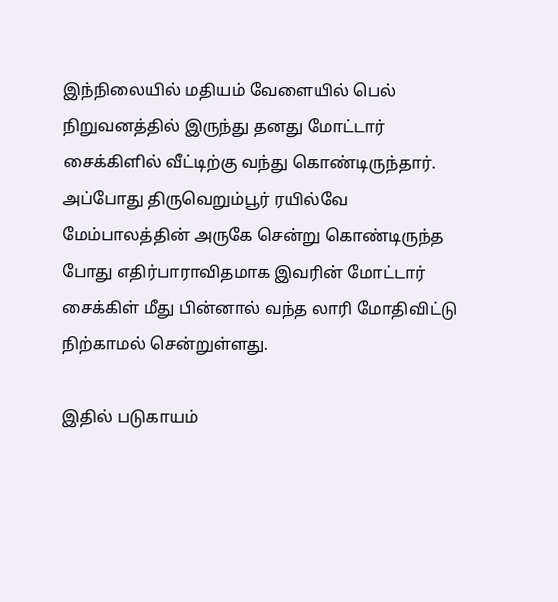இந்நிலையில் மதியம் வேளையில் பெல் நிறுவனத்தில் இருந்து தனது மோட்டார் சைக்கிளில் வீட்டிற்கு வந்து கொண்டிருந்தார்.
அப்போது திருவெறும்பூர் ரயில்வே மேம்பாலத்தின் அருகே சென்று கொண்டிருந்த போது எதிர்பாராவிதமாக இவரின் மோட்டார் சைக்கிள் மீது பின்னால் வந்த லாரி மோதிவிட்டு நிற்காமல் சென்றுள்ளது.

இதில் படுகாயம்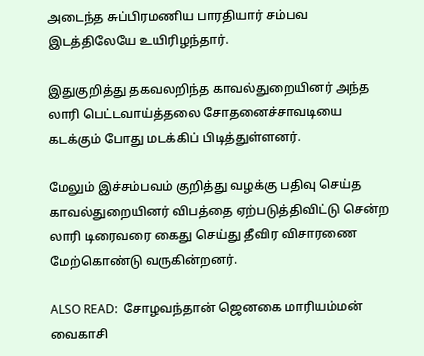அடைந்த சுப்பிரமணிய பாரதியார் சம்பவ இடத்திலேயே உயிரிழந்தார்.

இதுகுறித்து தகவலறிந்த காவல்துறையினர் அந்த லாரி பெட்டவாய்த்தலை சோதனைச்சாவடியை கடக்கும் போது மடக்கிப் பிடித்துள்ளனர்.

மேலும் இச்சம்பவம் குறித்து வழக்கு பதிவு செய்த காவல்துறையினர் விபத்தை ஏற்படுத்திவிட்டு சென்ற லாரி டிரைவரை கைது செய்து தீவிர விசாரணை மேற்கொண்டு வருகின்றனர்.

ALSO READ:  சோழவந்தான் ஜெனகை மாரியம்மன் வைகாசி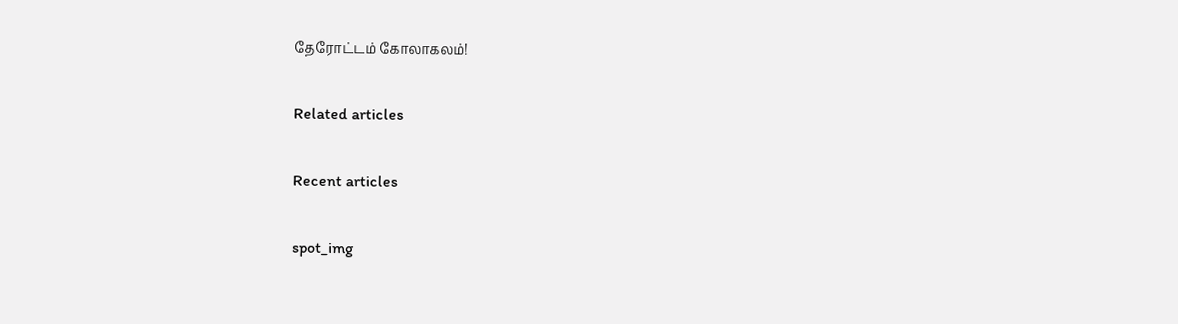தேரோட்டம் கோலாகலம்!

Related articles

Recent articles

spot_img